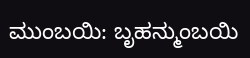ಮುಂಬಯಿ: ಬೃಹನ್ಮುಂಬಯಿ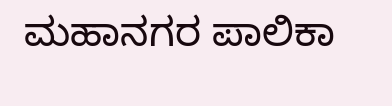ಮಹಾನಗರ ಪಾಲಿಕಾ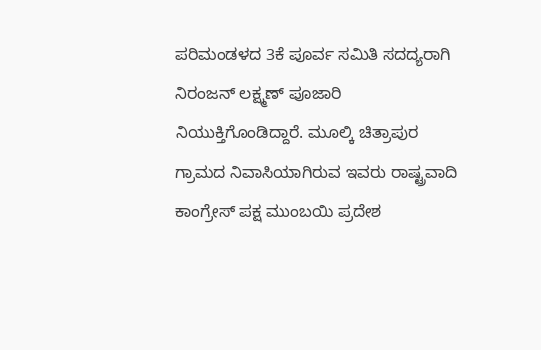ಪರಿಮಂಡಳದ 3ಕೆ ಪೂರ್ವ ಸಮಿತಿ ಸದದ್ಯರಾಗಿ ನಿರಂಜನ್ ಲಕ್ಷ್ಮಣ್ ಪೂಜಾರಿ ನಿಯುಕ್ತಿಗೊಂಡಿದ್ದಾರೆ. ಮೂಲ್ಕಿ ಚಿತ್ರಾಪುರ ಗ್ರಾಮದ ನಿವಾಸಿಯಾಗಿರುವ ಇವರು ರಾಷ್ಟ್ರವಾದಿ ಕಾಂಗ್ರೇಸ್ ಪಕ್ಷ ಮುಂಬಯಿ ಪ್ರದೇಶ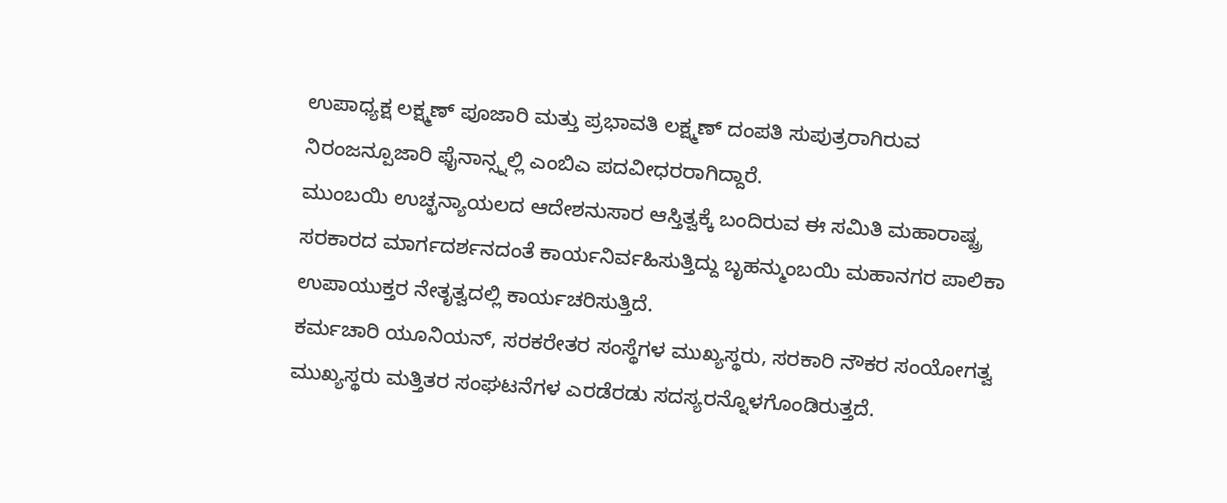ಉಪಾಧ್ಯಕ್ಷ ಲಕ್ಷ್ಮಣ್ ಪೂಜಾರಿ ಮತ್ತು ಪ್ರಭಾವತಿ ಲಕ್ಷ್ಮಣ್ ದಂಪತಿ ಸುಪುತ್ರರಾಗಿರುವ ನಿರಂಜನ್ಪೂಜಾರಿ ಫೈನಾನ್ಸ್ನಲ್ಲಿ ಎಂಬಿಎ ಪದವೀಧರರಾಗಿದ್ದಾರೆ.
ಮುಂಬಯಿ ಉಚ್ಛನ್ಯಾಯಲದ ಆದೇಶನುಸಾರ ಆಸ್ತಿತ್ವಕ್ಕೆ ಬಂದಿರುವ ಈ ಸಮಿತಿ ಮಹಾರಾಷ್ಟ್ರ ಸರಕಾರದ ಮಾರ್ಗದರ್ಶನದಂತೆ ಕಾರ್ಯನಿರ್ವಹಿಸುತ್ತಿದ್ದು ಬೃಹನ್ಮುಂಬಯಿ ಮಹಾನಗರ ಪಾಲಿಕಾ ಉಪಾಯುಕ್ತರ ನೇತೃತ್ವದಲ್ಲಿ ಕಾರ್ಯಚರಿಸುತ್ತಿದೆ.
ಕರ್ಮಚಾರಿ ಯೂನಿಯನ್, ಸರಕರೇತರ ಸಂಸ್ಥೆಗಳ ಮುಖ್ಯಸ್ಥರು, ಸರಕಾರಿ ನೌಕರ ಸಂಯೋಗತ್ವ ಮುಖ್ಯಸ್ಥರು ಮತ್ತಿತರ ಸಂಘಟನೆಗಳ ಎರಡೆರಡು ಸದಸ್ಯರನ್ನೊಳಗೊಂಡಿರುತ್ತದೆ.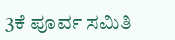3ಕೆ ಪೂರ್ವ ಸಮಿತಿ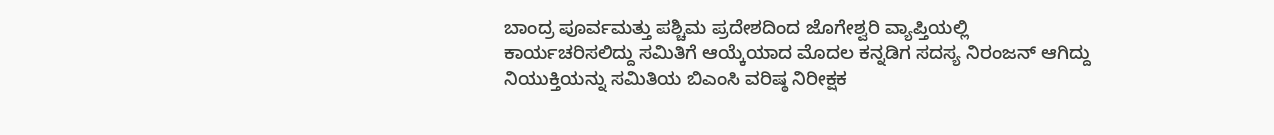ಬಾಂದ್ರ ಪೂರ್ವಮತ್ತು ಪಶ್ಚಿಮ ಪ್ರದೇಶದಿಂದ ಜೊಗೇಶ್ವರಿ ವ್ಯಾಪ್ತಿಯಲ್ಲಿ ಕಾರ್ಯಚರಿಸಲಿದ್ದು ಸಮಿತಿಗೆ ಆಯ್ಕೆಯಾದ ಮೊದಲ ಕನ್ನಡಿಗ ಸದಸ್ಯ ನಿರಂಜನ್ ಆಗಿದ್ದು ನಿಯುಕ್ತಿಯನ್ನು ಸಮಿತಿಯ ಬಿಎಂಸಿ ವರಿಷ್ಠ ನಿರೀಕ್ಷಕ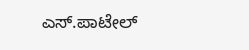ಎಸ್.ಪಾಟೇಲ್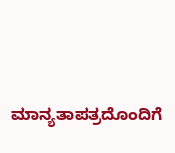ಮಾನ್ಯತಾಪತ್ರದೊಂದಿಗೆ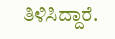ತಿಳಿಸಿದ್ದಾರೆ.